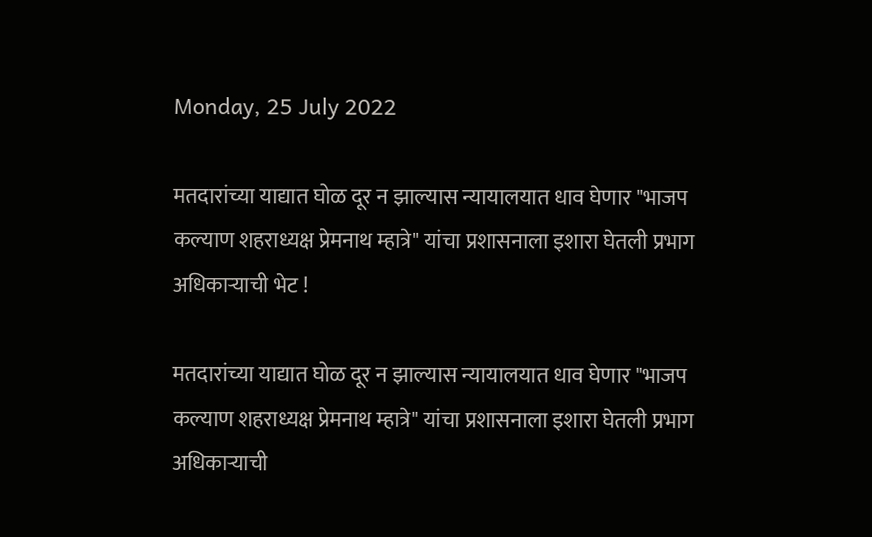Monday, 25 July 2022

मतदारांच्या याद्यात घोळ दूर न झाल्यास न्यायालयात धाव घेणार "भाजप कल्याण शहराध्यक्ष प्रेमनाथ म्हात्रे" यांचा प्रशासनाला इशारा घेतली प्रभाग अधिकाऱ्याची भेट !

मतदारांच्या याद्यात घोळ दूर न झाल्यास न्यायालयात धाव घेणार "भाजप कल्याण शहराध्यक्ष प्रेमनाथ म्हात्रे" यांचा प्रशासनाला इशारा घेतली प्रभाग अधिकाऱ्याची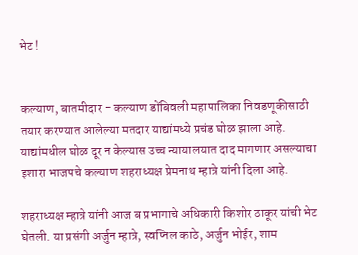भेट !


कल्याण, बातमीदार - कल्याण डोंबिवली महापालिका निवडणूकीसाठी तयार करण्यात आलेल्या मतदार याद्यांमध्ये प्रचंड घोळ झाला आहे. याद्यांमधील घोळ दूर न केल्यास उच्च न्यायालयात दाद मागणार असल्याचा इशारा भाजपचे कल्याण शहराध्यक्ष प्रेमनाथ म्हात्रे यांनी दिला आहे.

शहराध्यक्ष म्हात्रे यांनी आज ब प्रभागाचे अधिकारी किशोर ठाकूर यांची भेट घेतली. या प्रसंगी अर्जुन म्हात्रे, स्वप्निल काठे, अर्जुन भोईर, शाम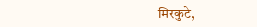मिरकुटे,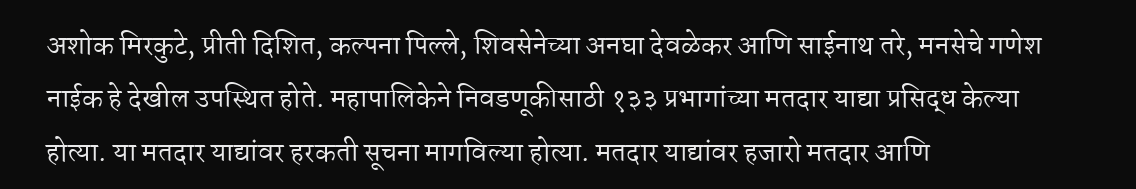अशोक मिरकुटे, प्रीती दिशित, कल्पना पिल्ले, शिवसेनेच्या अनघा देवळेकर आणि साईनाथ तरे, मनसेचे गणेश नाईक हे देखील उपस्थित होते. महापालिकेने निवडणूकीसाठी १३३ प्रभागांच्या मतदार याद्या प्रसिद्ध केल्या होत्या. या मतदार याद्यांवर हरकती सूचना मागविल्या होत्या. मतदार याद्यांवर हजारो मतदार आणि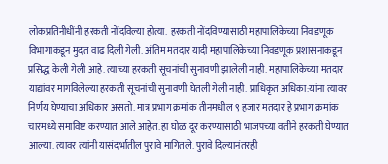लोकप्रतिनीधींनी हरकती नोंदविल्या होत्या.  हरकती नोंदविण्यासाठी महापालिकेच्या निवडणूक विभागाकडून मुदत वाढ दिली गेली. अंतिम मतदार यादी महापालिकेच्या निवडणूक प्रशासनाकडून प्रसिद्ध केली गेली आहे. त्याच्या हरकती सूचनांची सुनावणी झालेली नाही. महापालिकेच्या मतदार याद्यांवर मागविलेल्या हरकती सूचनांची सुनावणी घेतली गेली नाही. प्राधिकृत अधिका:यांना त्यावर निर्णय घेण्याचा अधिकार असतो. मात्र प्रभाग क्रमांक तीनमधील ९ हजार मतदार हे प्रभाग क्रमांक चारमध्ये समाविष्ट करण्यात आले आहेत. हा घोळ दूर करण्यासाठी भाजपच्या वतीने हरकती घेण्यात आल्या. त्यावर त्यांनी यासंदर्भातील पुरावे मागितले. पुरावे दिल्यानंतरही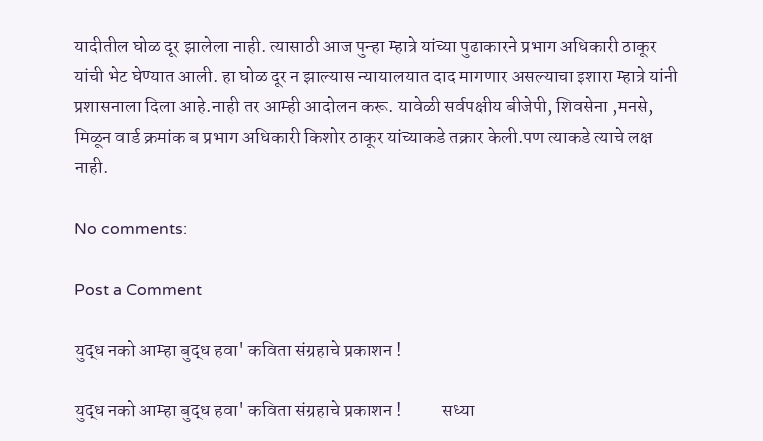यादीतील घोळ दूर झालेला नाही. त्यासाठी आज पुन्हा म्हात्रे यांच्या पुढाकारने प्रभाग अधिकारी ठाकूर यांची भेट घेण्यात आली. हा घोळ दूर न झाल्यास न्यायालयात दाद मागणार असल्याचा इशारा म्हात्रे यांनी प्रशासनाला दिला आहे.नाही तर आम्ही आदोलन करू. यावेळी सर्वपक्षीय बीजेपी, शिवसेना ,मनसे, मिळून वार्ड क्रमांक ब प्रभाग अधिकारी किशोर ठाकूर यांच्याकडे तक्रार केली.पण त्याकडे त्याचे लक्ष नाही.

No comments:

Post a Comment

युद्ध नको आम्हा बुद्ध हवा' कविता संग्रहाचे प्रकाशन !

युद्ध नको आम्हा बुद्ध हवा' कविता संग्रहाचे प्रकाशन !           सध्या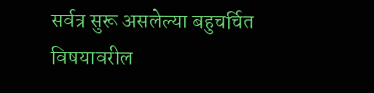सर्वत्र सुरू असलेल्या बहुचर्चित विषयावरील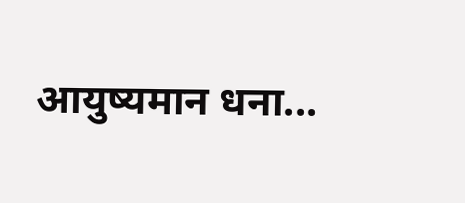आयुष्यमान धना...